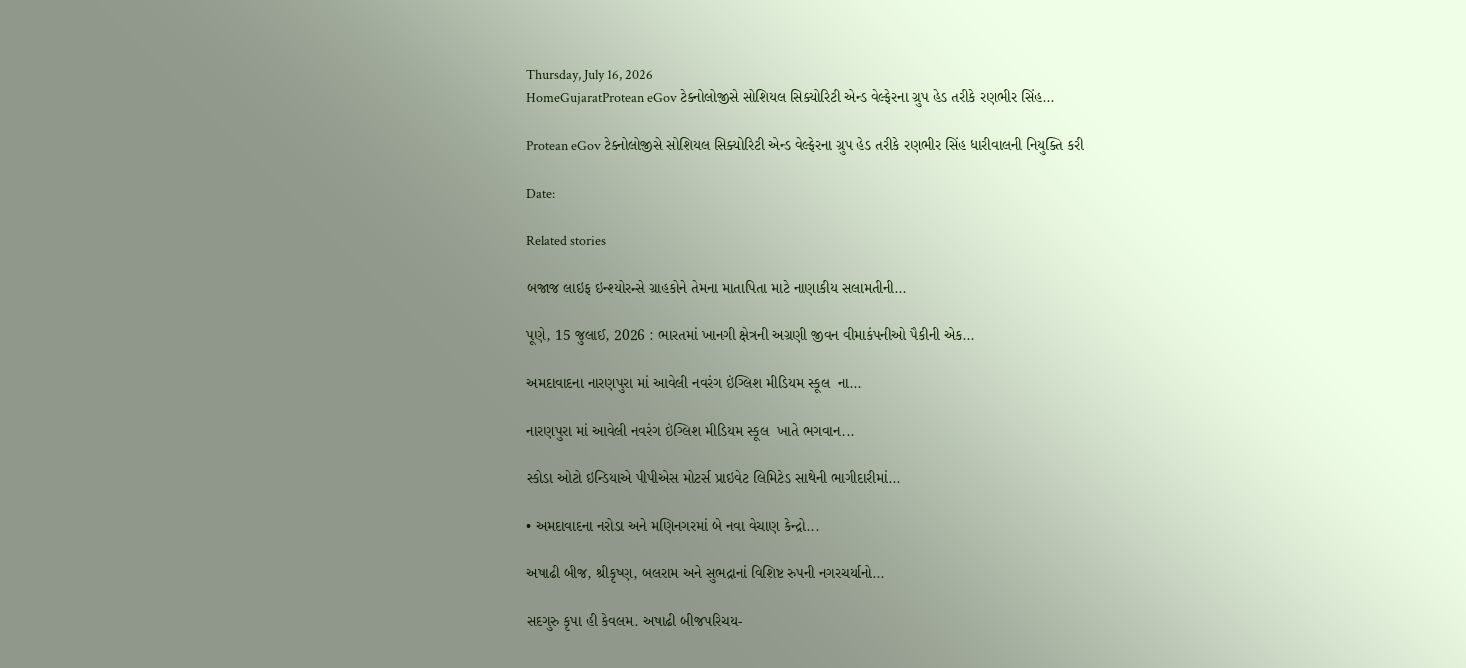Thursday, July 16, 2026
HomeGujaratProtean eGov ટેક્નોલોજીસે સોશિયલ સિક્યોરિટી એન્ડ વેલ્ફેરના ગ્રુપ હેડ તરીકે રણભીર સિંહ...

Protean eGov ટેક્નોલોજીસે સોશિયલ સિક્યોરિટી એન્ડ વેલ્ફેરના ગ્રુપ હેડ તરીકે રણભીર સિંહ ધારીવાલની નિયુક્તિ કરી

Date:

Related stories

બજાજ લાઇફ ઇન્શ્યોરન્સે ગ્રાહકોને તેમના માતાપિતા માટે નાણાકીય સલામતીની...

પૂણે, 15 જુલાઈ, 2026 : ભારતમાં ખાનગી ક્ષેત્રની અગ્રણી જીવન વીમાકંપનીઓ પૈકીની એક...

અમદાવાદના નારણપુરા માં આવેલી નવરંગ ઇંગ્લિશ મીડિયમ સ્કૂલ  ના...

નારણપુરા માં આવેલી નવરંગ ઇંગ્લિશ મીડિયમ સ્કૂલ  ખાતે ભગવાન...

સ્કોડા ઓટો ઇન્ડિયાએ પીપીએસ મોટર્સ પ્રાઇવેટ લિમિટેડ સાથેની ભાગીદારીમાં...

• અમદાવાદના નરોડા અને મણિનગરમાં બે નવા વેચાણ કેન્દ્રો...

અષાઢી બીજ, શ્રીકૃષ્ણ, બલરામ અને સુભદ્રાનાં વિશિષ્ટ રુપની નગરચર્યાનો...

સદગુરુ કૃપા હી કેવલમ. અષાઢી બીજપરિચય-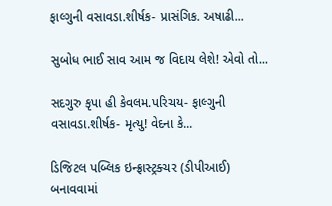ફાલ્ગુની વસાવડા.શીર્ષક- પ્રાસંગિક. અષાઢી...

સુબોધ ભાઈ સાવ આમ જ વિદાય લેશે! એવો તો...

સદગુરુ કૃપા હી કેવલમ.પરિચય- ફાલ્ગુની વસાવડા.શીર્ષક- મૃત્યુ! વેદના કે...

ડિજિટલ પબ્લિક ઇન્ફ્રાસ્ટ્રક્ચર (ડીપીઆઈ) બનાવવામાં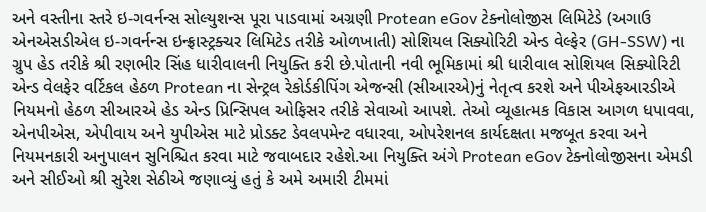અને વસ્તીના સ્તરે ઇ-ગવર્નન્સ સોલ્યુશન્સ પૂરા પાડવામાં અગ્રણી Protean eGov ટેક્નોલોજીસ લિમિટેડે (અગાઉ એનએસડીએલ ઇ-ગવર્નન્સ ઇન્ફ્રાસ્ટ્રક્ચર લિમિટેડ તરીકે ઓળખાતી) સોશિયલ સિક્યોરિટી એન્ડ વેલ્ફેર (GH-SSW) ના ગ્રુપ હેડ તરીકે શ્રી રણભીર સિંહ ધારીવાલની નિયુક્તિ કરી છે.પોતાની નવી ભૂમિકામાં શ્રી ધારીવાલ સોશિયલ સિક્યોરિટી એન્ડ વેલફેર વર્ટિકલ હેઠળ Protean ના સેન્ટ્રલ રેકોર્ડકીપિંગ એજન્સી (સીઆરએ)નું નેતૃત્વ કરશે અને પીએફઆરડીએ નિયમનો હેઠળ સીઆરએ હેડ એન્ડ પ્રિન્સિપલ ઓફિસર તરીકે સેવાઓ આપશે. તેઓ વ્યૂહાત્મક વિકાસ આગળ ધપાવવા, એનપીએસ, એપીવાય અને યુપીએસ માટે પ્રોડક્ટ ડેવલપમેન્ટ વધારવા, ઓપરેશનલ કાર્યદક્ષતા મજબૂત કરવા અને નિયમનકારી અનુપાલન સુનિશ્ચિત કરવા માટે જવાબદાર રહેશે.આ નિયુક્તિ અંગે Protean eGov ટેક્નોલોજીસના એમડી અને સીઈઓ શ્રી સુરેશ સેઠીએ જણાવ્યું હતું કે અમે અમારી ટીમમાં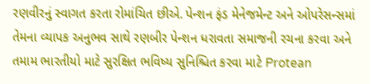રણવીરનું સ્વાગત કરતા રોમાંચિત છીએ. પેન્શન ફંડ મેનેજમેન્ટ અને ઓપરેસન્સમાં તેમના વ્યાપક અનુભવ સાથે રણબીર પેન્શન ધરાવતા સમાજની રચના કરવા અને તમામ ભારતીયો માટે સુરક્ષિત ભવિષ્ય સુનિશ્ચિત કરવા માટે Protean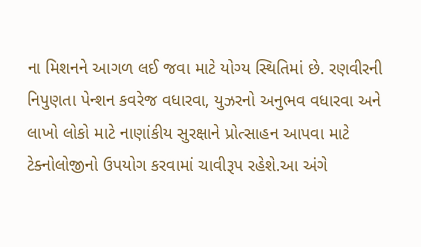ના મિશનને આગળ લઈ જવા માટે યોગ્ય સ્થિતિમાં છે. રણવીરની નિપુણતા પેન્શન કવરેજ વધારવા, યુઝરનો અનુભવ વધારવા અને લાખો લોકો માટે નાણાંકીય સુરક્ષાને પ્રોત્સાહન આપવા માટે ટેક્નોલોજીનો ઉપયોગ કરવામાં ચાવીરૂપ રહેશે.આ અંગે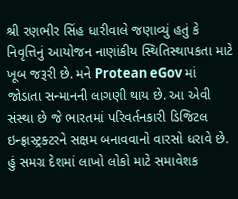શ્રી રણભીર સિંહ ધારીવાલે જણાવ્યું હતું કે નિવૃત્તિનું આયોજન નાણાંકીય સ્થિતિસ્થાપકતા માટે ખૂબ જરૂરી છે. મને Protean eGov માં જોડાતા સન્માનની લાગણી થાય છે. આ એવી સંસ્થા છે જે ભારતમાં પરિવર્તનકારી ડિજિટલ ઇન્ફ્રાસ્ટ્રક્ટરને સક્ષમ બનાવવાનો વારસો ધરાવે છે. હું સમગ્ર દેશમાં લાખો લોકો માટે સમાવેશક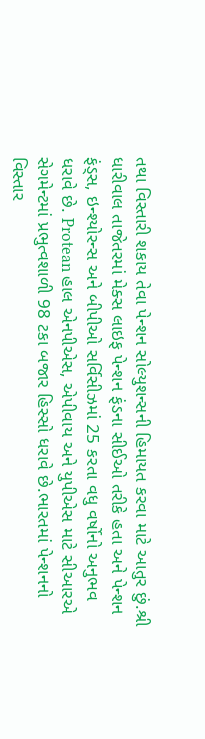તથા વિસ્તારી શકાય તેવા પેન્શન સોલ્યુશન્સની હિમાયત કરવા માટે આતુર છું.શ્રી ધારીવાલ તાજેતરમાં મેક્સ લાઇફ પેન્શન ફંડના સીઈઓ તરીકે હતા અને પેન્શન ફંડ્સ, ઇન્શ્યોરન્સ અને બીપીઓ સર્વિસીઝમાં 25 કરતા વધુ વર્ષોનો અનુભવ ધરાવે છે. Protean હાલ એનપીએસ, એપીવાય અને યુપીએસ માટે સીઆરએ સેગમેન્ટમાં પ્રભુત્વશાળી 98 ટકા બજાર હિસ્સો ધરાવે છે.ભારતમાં પેન્શનનો વિસ્તાર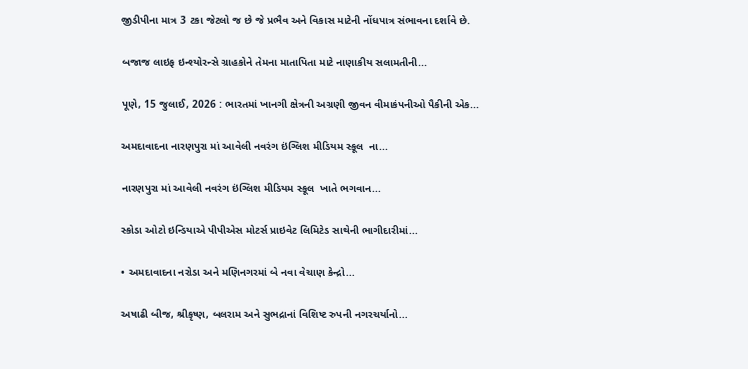જીડીપીના માત્ર 3 ટકા જેટલો જ છે જે પ્રભૈવ અને વિકાસ માટેની નોંધપાત્ર સંભાવના દર્શાવે છે.

બજાજ લાઇફ ઇન્શ્યોરન્સે ગ્રાહકોને તેમના માતાપિતા માટે નાણાકીય સલામતીની...

પૂણે, 15 જુલાઈ, 2026 : ભારતમાં ખાનગી ક્ષેત્રની અગ્રણી જીવન વીમાકંપનીઓ પૈકીની એક...

અમદાવાદના નારણપુરા માં આવેલી નવરંગ ઇંગ્લિશ મીડિયમ સ્કૂલ  ના...

નારણપુરા માં આવેલી નવરંગ ઇંગ્લિશ મીડિયમ સ્કૂલ  ખાતે ભગવાન...

સ્કોડા ઓટો ઇન્ડિયાએ પીપીએસ મોટર્સ પ્રાઇવેટ લિમિટેડ સાથેની ભાગીદારીમાં...

• અમદાવાદના નરોડા અને મણિનગરમાં બે નવા વેચાણ કેન્દ્રો...

અષાઢી બીજ, શ્રીકૃષ્ણ, બલરામ અને સુભદ્રાનાં વિશિષ્ટ રુપની નગરચર્યાનો...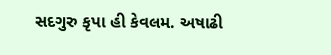સદગુરુ કૃપા હી કેવલમ. અષાઢી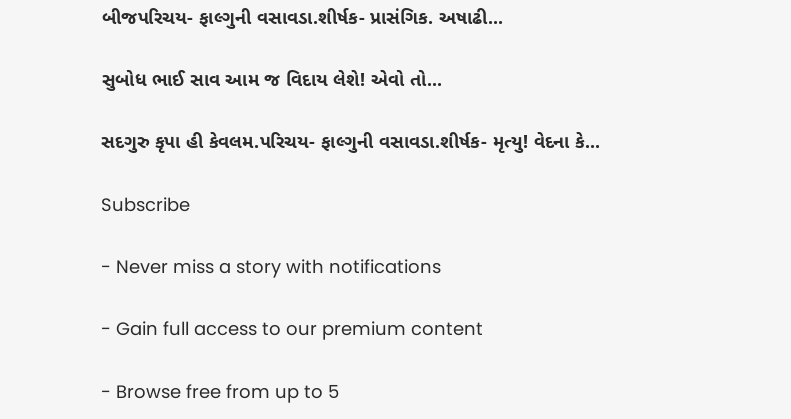બીજપરિચય- ફાલ્ગુની વસાવડા.શીર્ષક- પ્રાસંગિક. અષાઢી...

સુબોધ ભાઈ સાવ આમ જ વિદાય લેશે! એવો તો...

સદગુરુ કૃપા હી કેવલમ.પરિચય- ફાલ્ગુની વસાવડા.શીર્ષક- મૃત્યુ! વેદના કે...

Subscribe

- Never miss a story with notifications

- Gain full access to our premium content

- Browse free from up to 5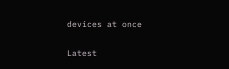devices at once

Latest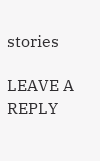stories

LEAVE A REPLY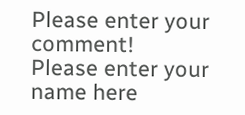Please enter your comment!
Please enter your name here